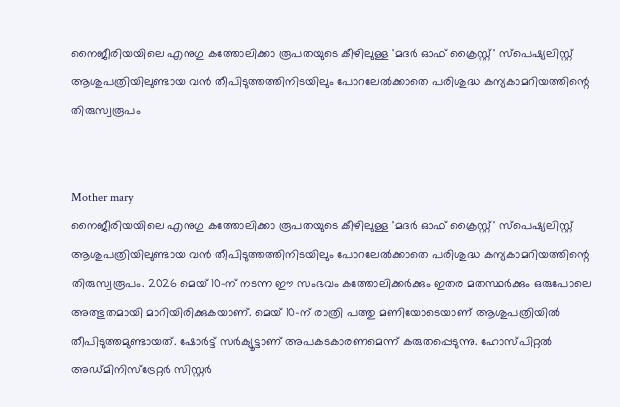നൈജീരിയയിലെ എനുഗു കത്തോലിക്കാ രൂപതയുടെ കീഴിലുള്ള 'മദർ ഓഫ് ക്രൈസ്റ്റ്' സ്പെഷ്യലിസ്റ്റ് ആശുപത്രിയിലുണ്ടായ വൻ തീപിടുത്തത്തിനിടയിലും പോറലേൽക്കാതെ പരിശുദ്ധ കന്യകാമറിയത്തിന്റെ തിരുസ്വരൂപം


Mother mary
നൈജീരിയയിലെ എനുഗു കത്തോലിക്കാ രൂപതയുടെ കീഴിലുള്ള 'മദർ ഓഫ് ക്രൈസ്റ്റ്' സ്പെഷ്യലിസ്റ്റ് ആശുപത്രിയിലുണ്ടായ വൻ തീപിടുത്തത്തിനിടയിലും പോറലേൽക്കാതെ പരിശുദ്ധ കന്യകാമറിയത്തിന്റെ തിരുസ്വരൂപം. 2026 മെയ് 10-ന് നടന്ന ഈ സംഭവം കത്തോലിക്കർക്കും ഇതര മതസ്ഥർക്കും ഒരുപോലെ അത്ഭുതമായി മാറിയിരിക്കുകയാണ്. മെയ് 10-ന് രാത്രി പത്തു മണിയോടെയാണ് ആശുപത്രിയിൽ തീപിടുത്തമുണ്ടായത്. ഷോർട്ട് സർക്യൂട്ടാണ് അപകടകാരണമെന്ന് കരുതപ്പെടുന്നു. ഹോസ്പിറ്റൽ അഡ്മിനിസ്ട്രേറ്റർ സിസ്റ്റർ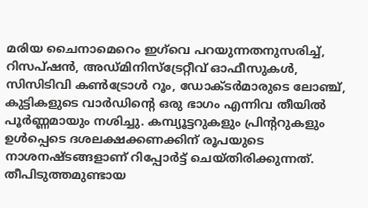മരിയ ചൈനാമെറെം ഇഗ്‌വെ പറയുന്നതനുസരിച്ച്, റിസപ്ഷൻ, അഡ്മിനിസ്ട്രേറ്റീവ് ഓഫീസുകൾ, സിസിടിവി കൺട്രോൾ റൂം, ഡോക്ടർമാരുടെ ലോഞ്ച്, കുട്ടികളുടെ വാർഡിന്റെ ഒരു ഭാഗം എന്നിവ തീയിൽ പൂർണ്ണമായും നശിച്ചു. കമ്പ്യൂട്ടറുകളും പ്രിന്ററുകളും ഉൾപ്പെടെ ദശലക്ഷക്കണക്കിന് രൂപയുടെ നാശനഷ്ടങ്ങളാണ് റിപ്പോർട്ട് ചെയ്തിരിക്കുന്നത്. തീപിടുത്തമുണ്ടായ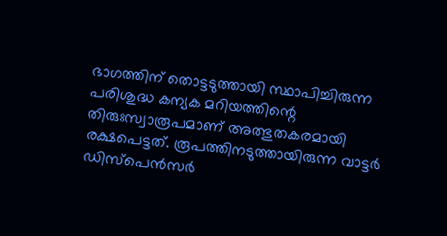ഭാഗത്തിന് തൊട്ടടുത്തായി സ്ഥാപിച്ചിരുന്ന പരിശുദ്ധ കന്യക മറിയത്തിന്റെ തിരുഃസ്വാരൂപമാണ്‌ അത്ഭുതകരമായി രക്ഷപെട്ടത്. രൂപത്തിനടുത്തായിരുന്ന വാട്ടർ ഡിസ്പെൻസർ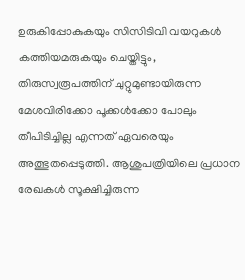ഉരുകിപ്പോകുകയും സിസിടിവി വയറുകൾ കത്തിയമരുകയും ചെയ്തിട്ടും, തിരുസ്വരൂപത്തിന് ചുറ്റുമുണ്ടായിരുന്ന മേശവിരിക്കോ പൂക്കൾക്കോ പോലും തീപിടിച്ചില്ല എന്നത് ഏവരെയും അത്ഭുതപ്പെടുത്തി. ആശുപത്രിയിലെ പ്രധാന രേഖകൾ സൂക്ഷിച്ചിരുന്ന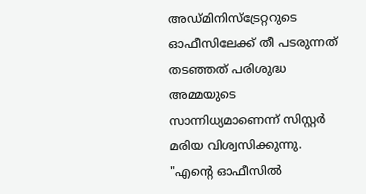അഡ്മിനിസ്ട്രേറ്ററുടെ ഓഫീസിലേക്ക് തീ പടരുന്നത് തടഞ്ഞത് പരിശുദ്ധ അമ്മയുടെ സാന്നിധ്യമാണെന്ന് സിസ്റ്റർ മരിയ വിശ്വസിക്കുന്നു. "എന്റെ ഓഫീസിൽ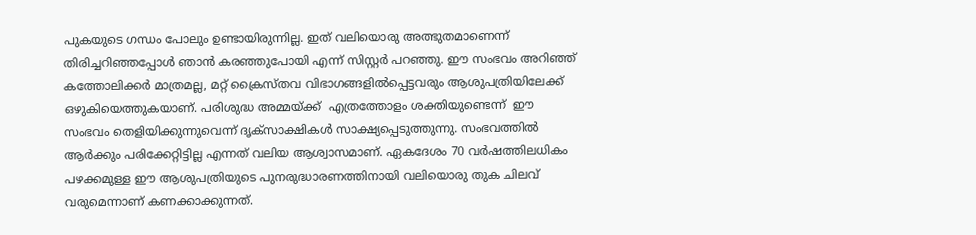പുകയുടെ ഗന്ധം പോലും ഉണ്ടായിരുന്നില്ല. ഇത് വലിയൊരു അത്ഭുതമാണെന്ന് തിരിച്ചറിഞ്ഞപ്പോൾ ഞാൻ കരഞ്ഞുപോയി എന്ന് സിസ്റ്റർ പറഞ്ഞു. ഈ സംഭവം അറിഞ്ഞ് കത്തോലിക്കർ മാത്രമല്ല, മറ്റ് ക്രൈസ്തവ വിഭാഗങ്ങളിൽപ്പെട്ടവരും ആശുപത്രിയിലേക്ക് ഒഴുകിയെത്തുകയാണ്. പരിശുദ്ധ അമ്മയ്ക്ക്  എത്രത്തോളം ശക്തിയുണ്ടെന്ന്  ഈ സംഭവം തെളിയിക്കുന്നുവെന്ന് ദൃക്സാക്ഷികൾ സാക്ഷ്യപ്പെടുത്തുന്നു. സംഭവത്തിൽ ആർക്കും പരിക്കേറ്റിട്ടില്ല എന്നത് വലിയ ആശ്വാസമാണ്. ഏകദേശം 70 വർഷത്തിലധികം പഴക്കമുള്ള ഈ ആശുപത്രിയുടെ പുനരുദ്ധാരണത്തിനായി വലിയൊരു തുക ചിലവ് വരുമെന്നാണ് കണക്കാക്കുന്നത്.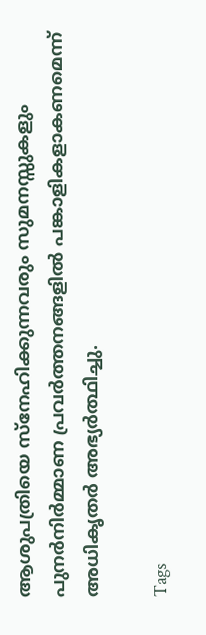ആശുപത്രിയെ സ്നേഹിക്കുന്നവരും സുമനസ്സുകളും പുനർനിർമ്മാണ പ്രവർത്തനങ്ങളിൽ പങ്കാളികളാകണമെന്ന് അധികൃതർ അഭ്യർത്ഥിച്ചു.

Tags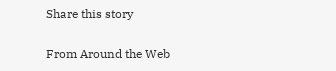Share this story

From Around the Web